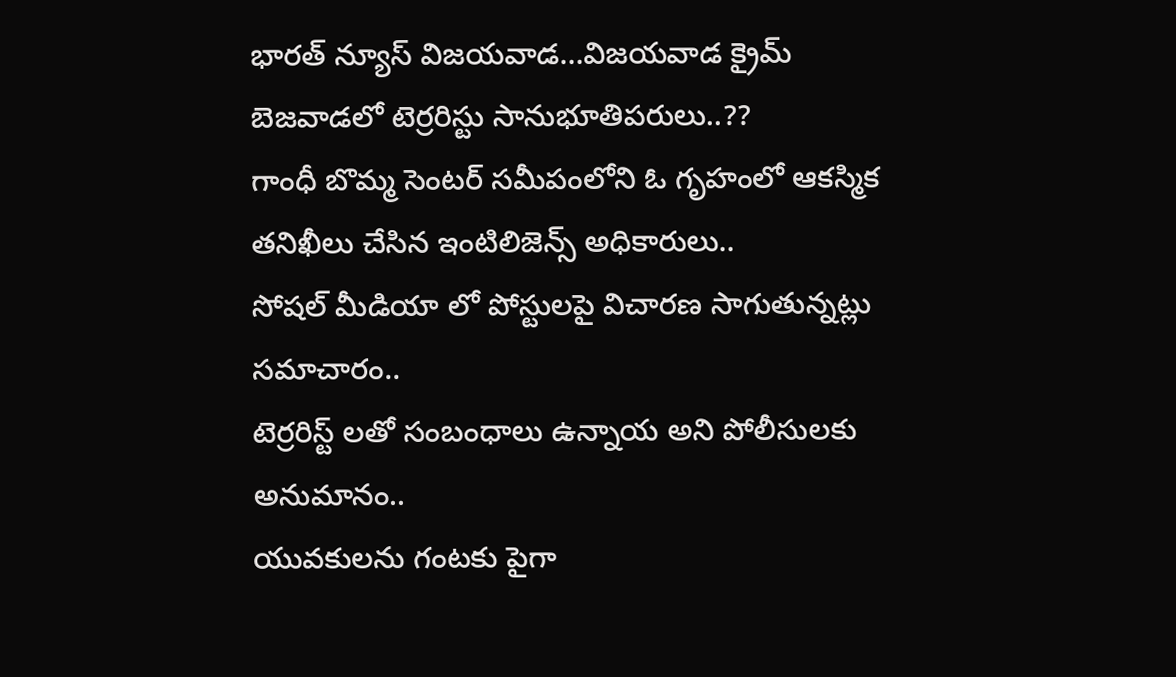భారత్ న్యూస్ విజయవాడ…విజయవాడ క్రైమ్
బెజవాడలో టెర్రరిస్టు సానుభూతిపరులు..??
గాంధీ బొమ్మ సెంటర్ సమీపంలోని ఓ గృహంలో ఆకస్మిక తనిఖీలు చేసిన ఇంటిలిజెన్స్ అధికారులు..
సోషల్ మీడియా లో పోస్టులపై విచారణ సాగుతున్నట్లు సమాచారం..
టెర్రరిస్ట్ లతో సంబంధాలు ఉన్నాయ అని పోలీసులకు అనుమానం..
యువకులను గంటకు పైగా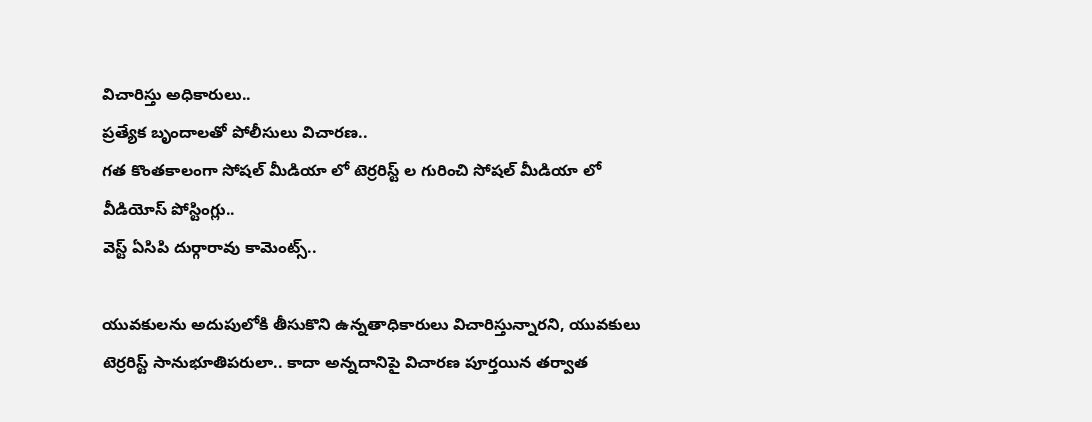విచారిస్తు అధికారులు..
ప్రత్యేక బృందాలతో పోలీసులు విచారణ..
గత కొంతకాలంగా సోషల్ మీడియా లో టెర్రరిస్ట్ ల గురించి సోషల్ మీడియా లో వీడియోస్ పోస్టింగ్లు..
వెస్ట్ ఏసిపి దుర్గారావు కామెంట్స్..

యువకులను అదుపులోకి తీసుకొని ఉన్నతాధికారులు విచారిస్తున్నారని, యువకులు టెర్రరిస్ట్ సానుభూతిపరులా.. కాదా అన్నదానిపై విచారణ పూర్తయిన తర్వాత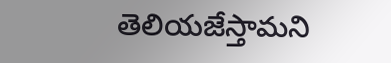తెలియజేస్తామని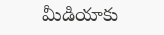మీడియాకు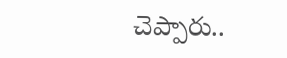చెప్పారు..